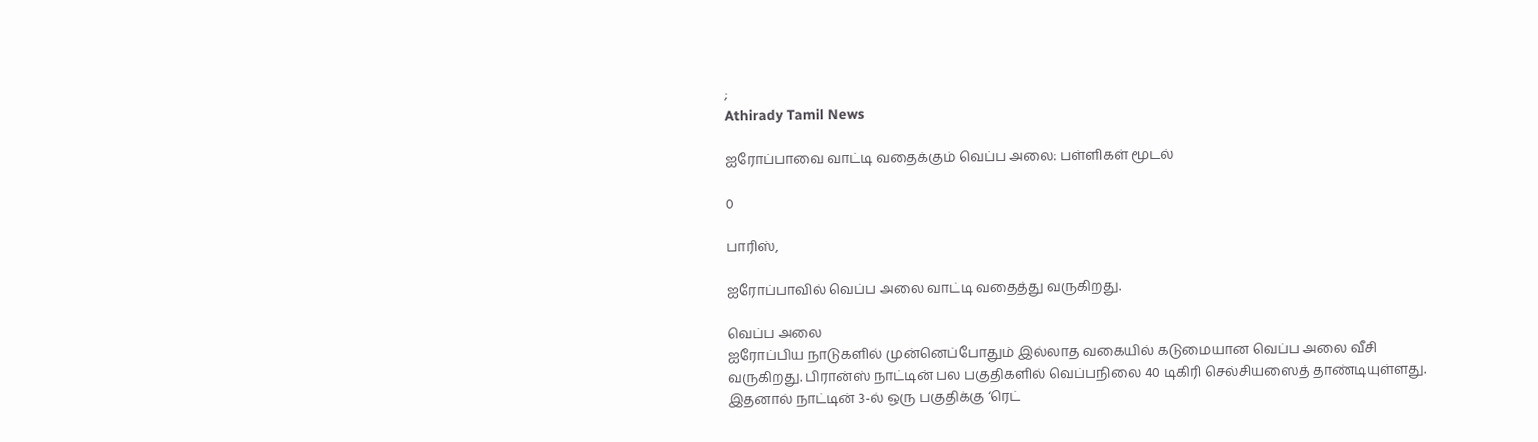;
Athirady Tamil News

ஐரோப்பாவை வாட்டி வதைக்கும் வெப்ப அலை: பள்ளிகள் மூடல்

0

பாரிஸ்,

ஐரோப்பாவில் வெப்ப அலை வாட்டி வதைத்து வருகிறது.

வெப்ப அலை
ஐரோப்பிய நாடுகளில் முன்னெப்போதும் இல்லாத வகையில் கடுமையான வெப்ப அலை வீசி வருகிறது. பிரான்ஸ் நாட்டின் பல பகுதிகளில் வெப்பநிலை 40 டிகிரி செல்சியஸைத் தாண்டியுள்ளது. இதனால் நாட்டின் 3-ல் ஒரு பகுதிக்கு ‘ரெட்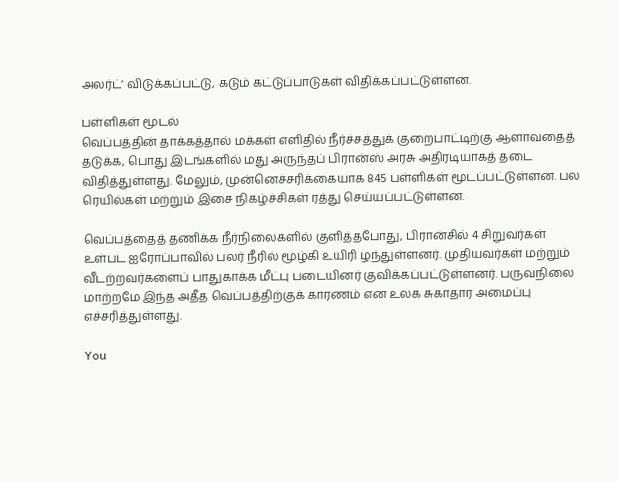அலர்ட்’ விடுக்கப்பட்டு, கடும் கட்டுப்பாடுகள் விதிக்கப்பட்டுள்ளன.

பள்ளிகள் மூடல்
வெப்பத்தின் தாக்கத்தால் மக்கள் எளிதில் நீர்ச்சத்துக் குறைபாட்டிற்கு ஆளாவதைத் தடுக்க, பொது இடங்களில் மது அருந்தப் பிரான்ஸ் அரசு அதிரடியாகத் தடை விதித்துள்ளது. மேலும், முன்னெச்சரிக்கையாக 845 பள்ளிகள் மூடப்பட்டுள்ளன. பல ரெயில்கள் மற்றும் இசை நிகழ்ச்சிகள் ரத்து செய்யப்பட்டுள்ளன.

வெப்பத்தைத் தணிக்க நீர்நிலைகளில் குளித்தபோது, பிரான்சில் 4 சிறுவர்கள் உள்பட ஐரோப்பாவில் பலர் நீரில் மூழ்கி உயிரி ழந்துள்ளனர். முதியவர்கள் மற்றும் வீடற்றவர்களைப் பாதுகாக்க மீட்பு படையினர் குவிக்கப்பட்டுள்ளனர். பருவநிலை மாற்றமே இந்த அதீத வெப்பத்திற்குக் காரணம் என உலக சுகாதார அமைப்பு எச்சரித்துள்ளது.

You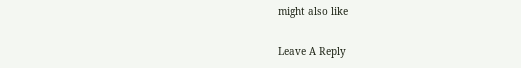might also like

Leave A Reply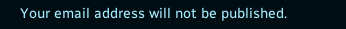Your email address will not be published.